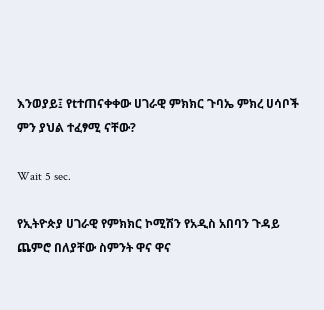እንወያይ፤ የtተጠናቀቀው ሀገራዊ ምክክር ጉባኤ ምክረ ሀሳቦች ምን ያህል ተፈፃሚ ናቸው?

Wait 5 sec.

የኢትዮጵያ ሀገራዊ የምክክር ኮሚሽን የአዲስ አበባን ጉዳይ ጨምሮ በለያቸው ስምንት ዋና ዋና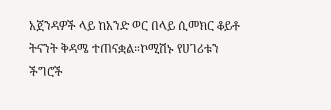አጀንዳዎች ላይ ከአንድ ወር በላይ ሲመክር ቆይቶ ትናንት ቅዳሜ ተጠናቋል።ኮሚሽኑ የሀገሪቱን ችግሮች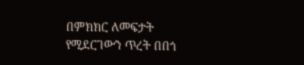በምክክር ለመፍታት የሚደርገውን ጥረት በበጎ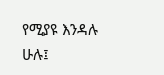የሚያዩ እንዳሉ ሁሉ፤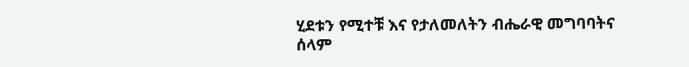ሂደቱን የሚተቹ እና የታለመለትን ብሔራዊ መግባባትና ሰላም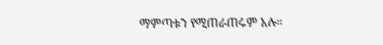ማምጣቱን የሚጠራጠሩም አሉ።